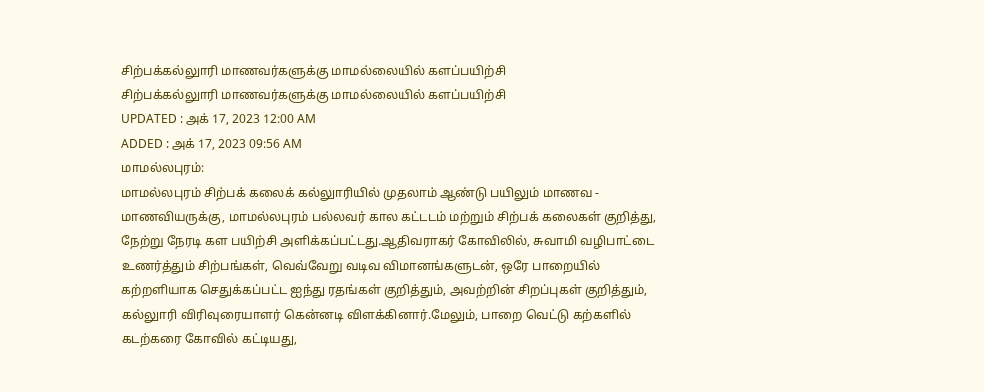சிற்பக்கல்லுாரி மாணவர்களுக்கு மாமல்லையில் களப்பயிற்சி
சிற்பக்கல்லுாரி மாணவர்களுக்கு மாமல்லையில் களப்பயிற்சி
UPDATED : அக் 17, 2023 12:00 AM
ADDED : அக் 17, 2023 09:56 AM
மாமல்லபுரம்:
மாமல்லபுரம் சிற்பக் கலைக் கல்லுாரியில் முதலாம் ஆண்டு பயிலும் மாணவ - மாணவியருக்கு, மாமல்லபுரம் பல்லவர் கால கட்டடம் மற்றும் சிற்பக் கலைகள் குறித்து, நேற்று நேரடி கள பயிற்சி அளிக்கப்பட்டது.ஆதிவராகர் கோவிலில், சுவாமி வழிபாட்டை உணர்த்தும் சிற்பங்கள், வெவ்வேறு வடிவ விமானங்களுடன், ஒரே பாறையில் கற்றளியாக செதுக்கப்பட்ட ஐந்து ரதங்கள் குறித்தும், அவற்றின் சிறப்புகள் குறித்தும், கல்லுாரி விரிவுரையாளர் கென்னடி விளக்கினார்.மேலும், பாறை வெட்டு கற்களில் கடற்கரை கோவில் கட்டியது,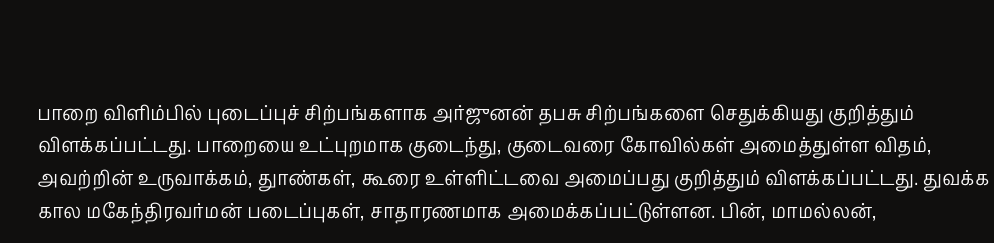பாறை விளிம்பில் புடைப்புச் சிற்பங்களாக அர்ஜுனன் தபசு சிற்பங்களை செதுக்கியது குறித்தும் விளக்கப்பட்டது. பாறையை உட்புறமாக குடைந்து, குடைவரை கோவில்கள் அமைத்துள்ள விதம், அவற்றின் உருவாக்கம், துாண்கள், கூரை உள்ளிட்டவை அமைப்பது குறித்தும் விளக்கப்பட்டது. துவக்க கால மகேந்திரவர்மன் படைப்புகள், சாதாரணமாக அமைக்கப்பட்டுள்ளன. பின், மாமல்லன்,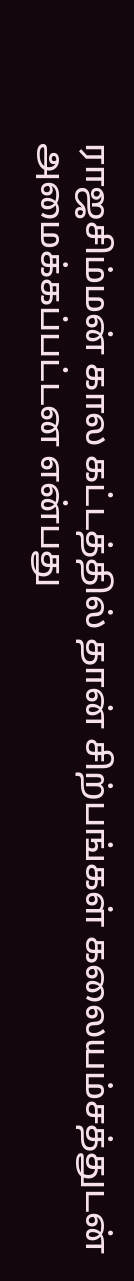ராஜசிம்மன் கால கட்டத்தில் தான் சிற்பங்கள் கலையம்சத்துடன் அமைக்கப்பட்டன என்பது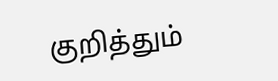குறித்தும்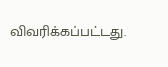விவரிக்கப்பட்டது.